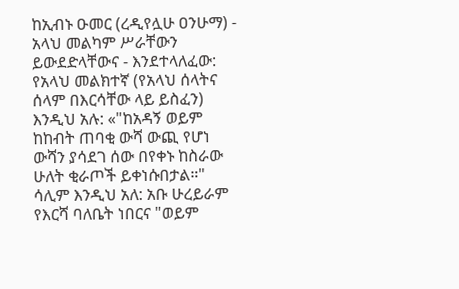ከኢብኑ ዑመር (ረዲየሏሁ ዐንሁማ) - አላህ መልካም ሥራቸውን ይውደድላቸውና - እንደተላለፈው: የአላህ መልክተኛ (የአላህ ሰላትና ሰላም በእርሳቸው ላይ ይስፈን) እንዲህ አሉ: «"ከአዳኝ ወይም ከከብት ጠባቂ ውሻ ውጪ የሆነ ውሻን ያሳደገ ሰው በየቀኑ ከስራው ሁለት ቂራጦች ይቀነሱበታል።" ሳሊም እንዲህ አለ: አቡ ሁረይራም የእርሻ ባለቤት ነበርና "ወይም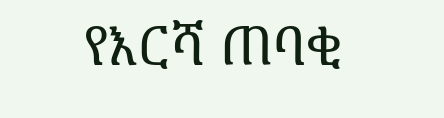የእርሻ ጠባቂ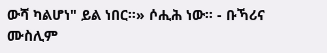ውሻ ካልሆነ" ይል ነበር።» ሶሒሕ ነው። - ቡኻሪና ሙስሊም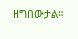ዘግበውታል።